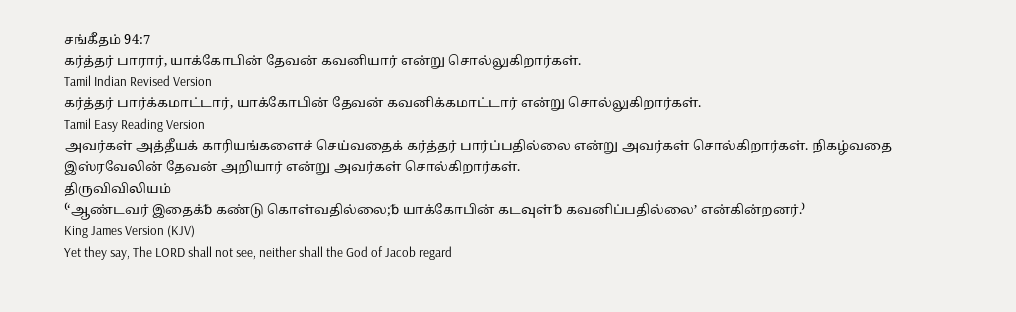சங்கீதம் 94:7
கர்த்தர் பாரார், யாக்கோபின் தேவன் கவனியார் என்று சொல்லுகிறார்கள்.
Tamil Indian Revised Version
கர்த்தர் பார்க்கமாட்டார், யாக்கோபின் தேவன் கவனிக்கமாட்டார் என்று சொல்லுகிறார்கள்.
Tamil Easy Reading Version
அவர்கள் அத்தீயக் காரியங்களைச் செய்வதைக் கர்த்தர் பார்ப்பதில்லை என்று அவர்கள் சொல்கிறார்கள். நிகழ்வதை இஸ்ரவேலின் தேவன் அறியார் என்று அவர்கள் சொல்கிறார்கள்.
திருவிவிலியம்
⁽‘ஆண்டவர் இதைக்␢ கண்டு கொள்வதில்லை;␢ யாக்கோபின் கடவுள்␢ கவனிப்பதில்லை’ என்கின்றனர்.⁾
King James Version (KJV)
Yet they say, The LORD shall not see, neither shall the God of Jacob regard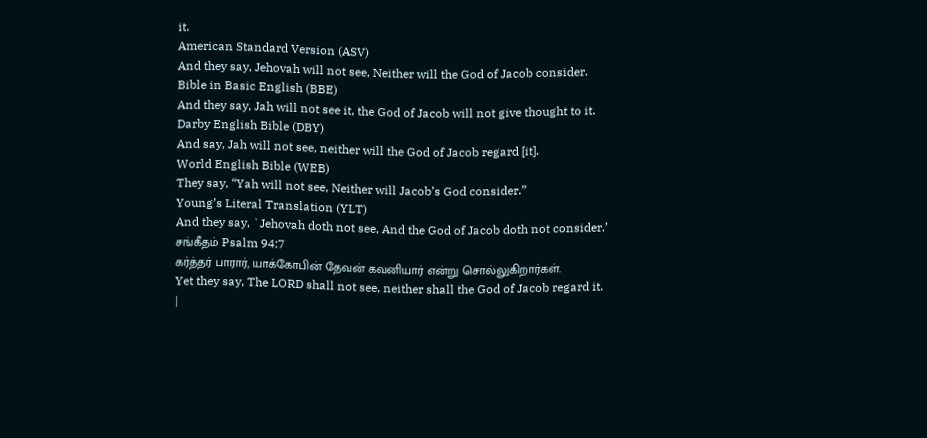it.
American Standard Version (ASV)
And they say, Jehovah will not see, Neither will the God of Jacob consider.
Bible in Basic English (BBE)
And they say, Jah will not see it, the God of Jacob will not give thought to it.
Darby English Bible (DBY)
And say, Jah will not see, neither will the God of Jacob regard [it].
World English Bible (WEB)
They say, “Yah will not see, Neither will Jacob’s God consider.”
Young’s Literal Translation (YLT)
And they say, `Jehovah doth not see, And the God of Jacob doth not consider.’
சங்கீதம் Psalm 94:7
கர்த்தர் பாரார், யாக்கோபின் தேவன் கவனியார் என்று சொல்லுகிறார்கள்.
Yet they say, The LORD shall not see, neither shall the God of Jacob regard it.
|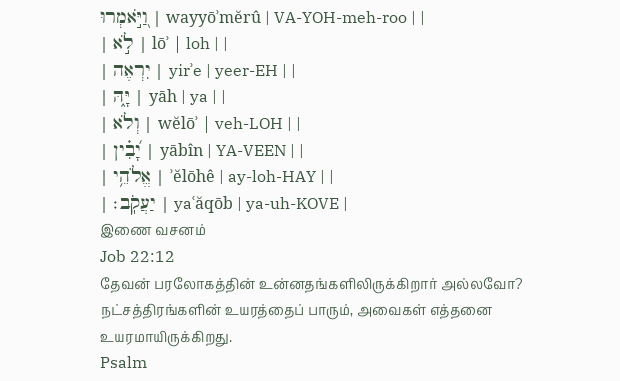וַ֭יֹּ֣אמְרוּ | wayyōʾmĕrû | VA-YOH-meh-roo | |
| לֹ֣א | lōʾ | loh | |
| יִרְאֶה | yirʾe | yeer-EH | |
| יָּ֑הּ | yāh | ya | |
| וְלֹא | wĕlōʾ | veh-LOH | |
| יָ֝בִ֗ין | yābîn | YA-VEEN | |
| אֱלֹהֵ֥י | ʾĕlōhê | ay-loh-HAY | |
| יַעֲקֹֽב׃ | yaʿăqōb | ya-uh-KOVE |
இணை வசனம்
Job 22:12
தேவன் பரலோகத்தின் உன்னதங்களிலிருக்கிறார் அல்லவோ? நட்சத்திரங்களின் உயரத்தைப் பாரும், அவைகள் எத்தனை உயரமாயிருக்கிறது.
Psalm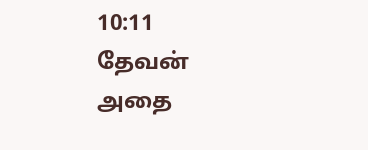10:11
தேவன் அதை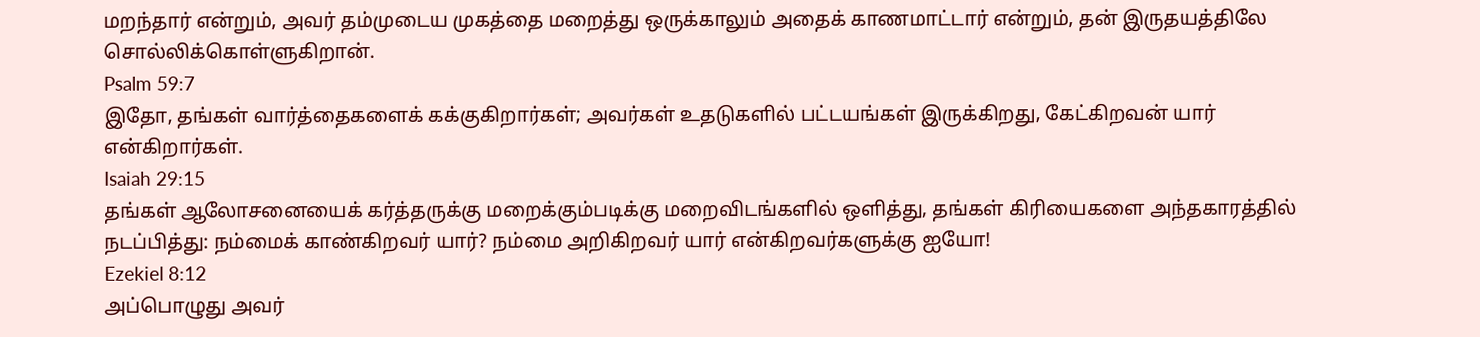மறந்தார் என்றும், அவர் தம்முடைய முகத்தை மறைத்து ஒருக்காலும் அதைக் காணமாட்டார் என்றும், தன் இருதயத்திலே சொல்லிக்கொள்ளுகிறான்.
Psalm 59:7
இதோ, தங்கள் வார்த்தைகளைக் கக்குகிறார்கள்; அவர்கள் உதடுகளில் பட்டயங்கள் இருக்கிறது, கேட்கிறவன் யார் என்கிறார்கள்.
Isaiah 29:15
தங்கள் ஆலோசனையைக் கர்த்தருக்கு மறைக்கும்படிக்கு மறைவிடங்களில் ஒளித்து, தங்கள் கிரியைகளை அந்தகாரத்தில் நடப்பித்து: நம்மைக் காண்கிறவர் யார்? நம்மை அறிகிறவர் யார் என்கிறவர்களுக்கு ஐயோ!
Ezekiel 8:12
அப்பொழுது அவர்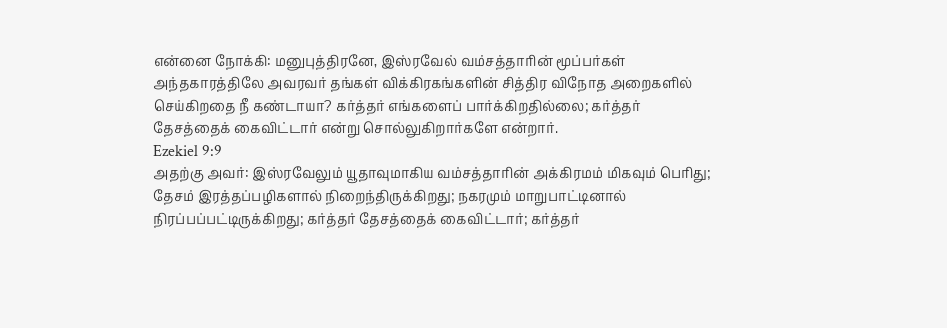என்னை நோக்கி: மனுபுத்திரனே, இஸ்ரவேல் வம்சத்தாரின் மூப்பர்கள் அந்தகாரத்திலே அவரவர் தங்கள் விக்கிரகங்களின் சித்திர விநோத அறைகளில் செய்கிறதை நீ கண்டாயா? கர்த்தர் எங்களைப் பார்க்கிறதில்லை; கர்த்தர் தேசத்தைக் கைவிட்டார் என்று சொல்லுகிறார்களே என்றார்.
Ezekiel 9:9
அதற்கு அவர்: இஸ்ரவேலும் யூதாவுமாகிய வம்சத்தாரின் அக்கிரமம் மிகவும் பெரிது; தேசம் இரத்தப்பழிகளால் நிறைந்திருக்கிறது; நகரமும் மாறுபாட்டினால் நிரப்பப்பட்டிருக்கிறது; கர்த்தர் தேசத்தைக் கைவிட்டார்; கர்த்தர்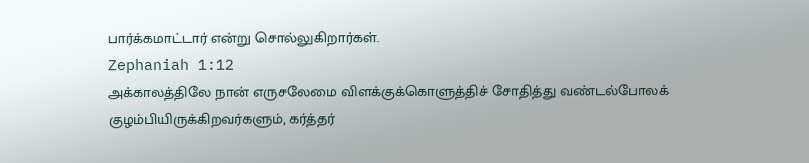பார்க்கமாட்டார் என்று சொல்லுகிறார்கள்.
Zephaniah 1:12
அக்காலத்திலே நான் எருசலேமை விளக்குக்கொளுத்திச் சோதித்து வண்டல்போலக் குழம்பியிருக்கிறவர்களும், கர்த்தர்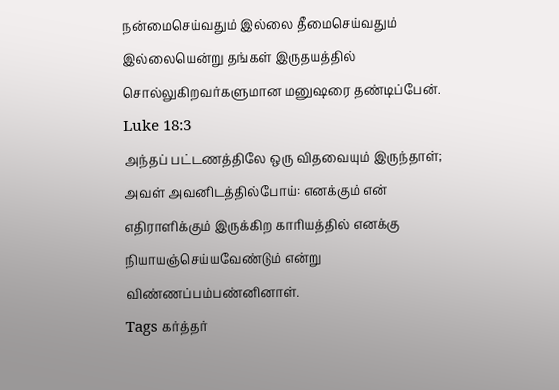நன்மைசெய்வதும் இல்லை தீமைசெய்வதும் இல்லையென்று தங்கள் இருதயத்தில் சொல்லுகிறவர்களுமான மனுஷரை தண்டிப்பேன்.
Luke 18:3
அந்தப் பட்டணத்திலே ஒரு விதவையும் இருந்தாள்; அவள் அவனிடத்தில்போய்: எனக்கும் என் எதிராளிக்கும் இருக்கிற காரியத்தில் எனக்கு நியாயஞ்செய்யவேண்டும் என்று விண்ணப்பம்பண்னினாள்.
Tags கர்த்தர்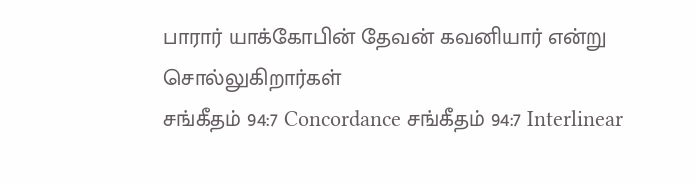பாரார் யாக்கோபின் தேவன் கவனியார் என்று சொல்லுகிறார்கள்
சங்கீதம் 94:7 Concordance சங்கீதம் 94:7 Interlinear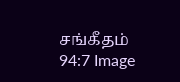சங்கீதம் 94:7 Image